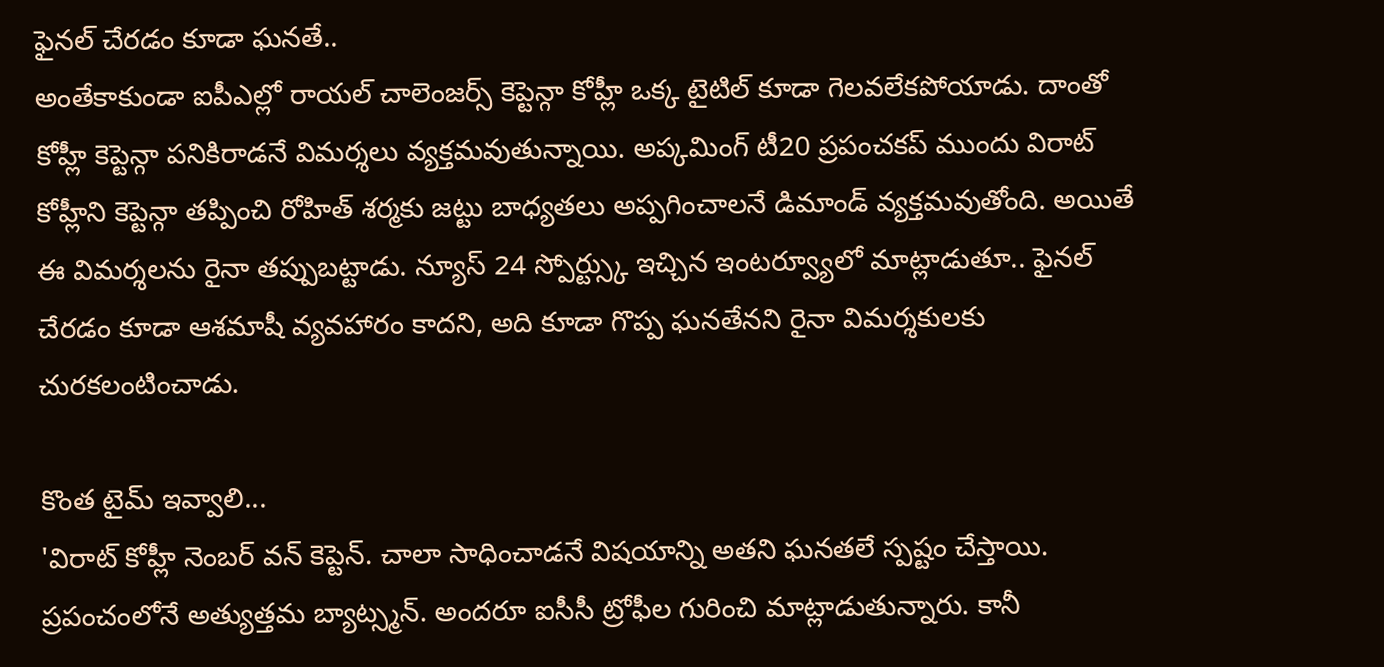ఫైనల్ చేరడం కూడా ఘనతే..
అంతేకాకుండా ఐపీఎల్లో రాయల్ చాలెంజర్స్ కెప్టెన్గా కోహ్లీ ఒక్క టైటిల్ కూడా గెలవలేకపోయాడు. దాంతో కోహ్లీ కెప్టెన్గా పనికిరాడనే విమర్శలు వ్యక్తమవుతున్నాయి. అప్కమింగ్ టీ20 ప్రపంచకప్ ముందు విరాట్ కోహ్లీని కెప్టెన్గా తప్పించి రోహిత్ శర్మకు జట్టు బాధ్యతలు అప్పగించాలనే డిమాండ్ వ్యక్తమవుతోంది. అయితే ఈ విమర్శలను రైనా తప్పుబట్టాడు. న్యూస్ 24 స్పోర్ట్స్కు ఇచ్చిన ఇంటర్వ్యూలో మాట్లాడుతూ.. ఫైనల్ చేరడం కూడా ఆశమాషీ వ్యవహారం కాదని, అది కూడా గొప్ప ఘనతేనని రైనా విమర్శకులకు చురకలంటించాడు.

కొంత టైమ్ ఇవ్వాలి...
'విరాట్ కోహ్లీ నెంబర్ వన్ కెప్టెన్. చాలా సాధించాడనే విషయాన్ని అతని ఘనతలే స్పష్టం చేస్తాయి. ప్రపంచంలోనే అత్యుత్తమ బ్యాట్స్మన్. అందరూ ఐసీసీ ట్రోఫీల గురించి మాట్లాడుతున్నారు. కానీ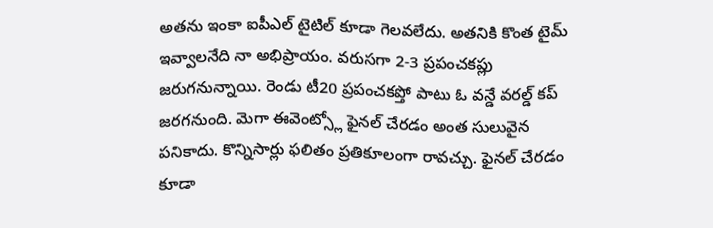అతను ఇంకా ఐపీఎల్ టైటిల్ కూడా గెలవలేదు. అతనికి కొంత టైమ్ ఇవ్వాలనేది నా అభిప్రాయం. వరుసగా 2-3 ప్రపంచకప్లు జరుగనున్నాయి. రెండు టీ20 ప్రపంచకప్తో పాటు ఓ వన్డే వరల్డ్ కప్ జరగనుంది. మెగా ఈవెంట్స్లో ఫైనల్ చేరడం అంత సులువైన పనికాదు. కొన్నిసార్లు ఫలితం ప్రతికూలంగా రావచ్చు. ఫైనల్ చేరడం కూడా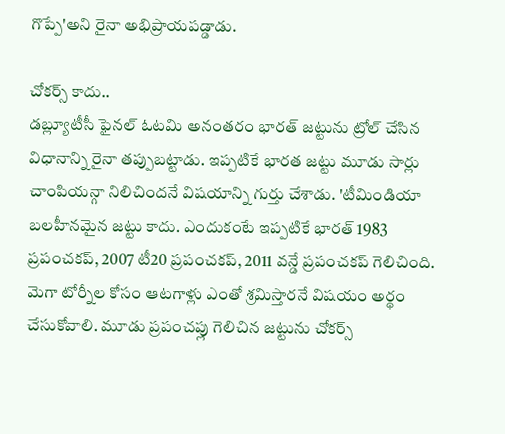గొప్పే'అని రైనా అభిప్రాయపడ్డాడు.

చోకర్స్ కాదు..
డబ్ల్యూటీసీ ఫైనల్ ఓటమి అనంతరం భారత్ జట్టును ట్రోల్ చేసిన విధానాన్ని రైనా తప్పుబట్టాడు. ఇప్పటికే భారత జట్టు మూడు సార్లు చాంపియన్గా నిలిచిందనే విషయాన్ని గుర్తు చేశాడు. 'టీమిండియా బలహీనమైన జట్టు కాదు. ఎందుకంటే ఇప్పటికే భారత్ 1983 ప్రపంచకప్, 2007 టీ20 ప్రపంచకప్, 2011 వన్డే ప్రపంచకప్ గెలిచింది. మెగా టోర్నీల కోసం ఆటగాళ్లు ఎంతో శ్రమిస్తారనే విషయం అర్థం చేసుకోవాలి. మూడు ప్రపంచప్లు గెలిచిన జట్టును చోకర్స్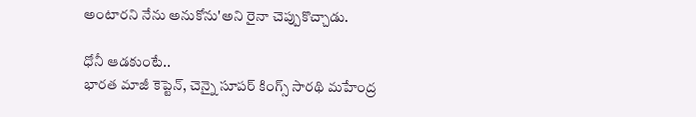అంటారని నేను అనుకోను'అని రైనా చెప్పుకొచ్చాడు.

ధోనీ ఆడకుంటే..
భారత మాజీ కెప్టెన్, చెన్నై సూపర్ కింగ్స్ సారథి మహేంద్ర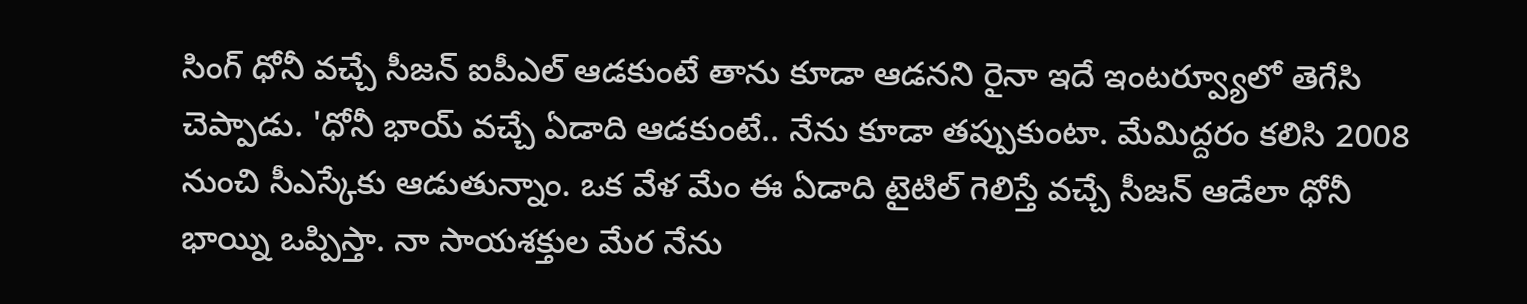సింగ్ ధోనీ వచ్చే సీజన్ ఐపీఎల్ ఆడకుంటే తాను కూడా ఆడనని రైనా ఇదే ఇంటర్వ్యూలో తెగేసి చెప్పాడు. 'ధోనీ భాయ్ వచ్చే ఏడాది ఆడకుంటే.. నేను కూడా తప్పుకుంటా. మేమిద్దరం కలిసి 2008 నుంచి సీఎస్కేకు ఆడుతున్నాం. ఒక వేళ మేం ఈ ఏడాది టైటిల్ గెలిస్తే వచ్చే సీజన్ ఆడేలా ధోనీ భాయ్ని ఒప్పిస్తా. నా సాయశక్తుల మేర నేను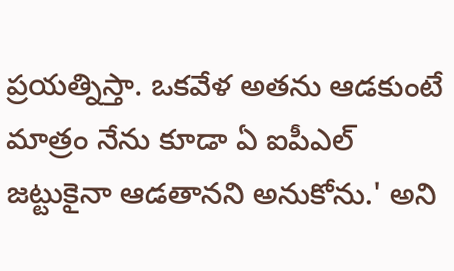ప్రయత్నిస్తా. ఒకవేళ అతను ఆడకుంటే మాత్రం నేను కూడా ఏ ఐపీఎల్ జట్టుకైనా ఆడతానని అనుకోను.' అని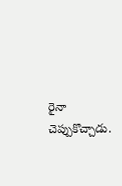రైనా చెప్పుకొచ్చాడు.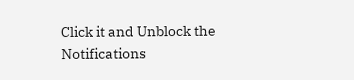Click it and Unblock the Notifications